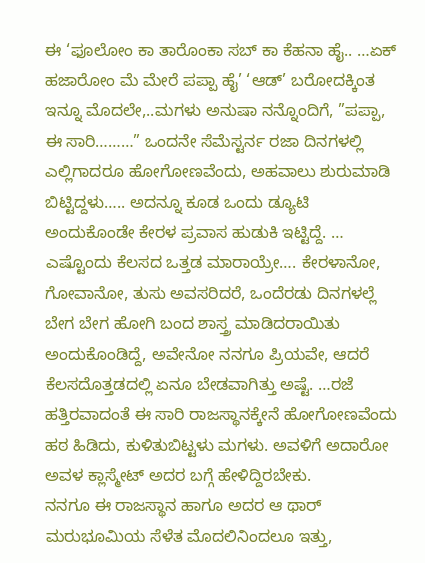ಈ ‘ಫೂಲೋಂ ಕಾ ತಾರೊಂಕಾ ಸಬ್ ಕಾ ಕೆಹನಾ ಹೈ.. …ಏಕ್ ಹಜಾರೋಂ ಮೆ ಮೇರೆ ಪಪ್ಪಾ ಹೈ’ ‘ಆಡ್’ ಬರೋದಕ್ಕಿಂತ ಇನ್ನೂ ಮೊದಲೇ,..ಮಗಳು ಅನುಷಾ ನನ್ನೊಂದಿಗೆ, ”ಪಪ್ಪಾ, ಈ ಸಾರಿ………” ಒಂದನೇ ಸೆಮೆಸ್ಟರ್ನ ರಜಾ ದಿನಗಳಲ್ಲಿ ಎಲ್ಲಿಗಾದರೂ ಹೋಗೋಣವೆಂದು, ಅಹವಾಲು ಶುರುಮಾಡಿ ಬಿಟ್ಟಿದ್ದಳು….. ಅದನ್ನೂ ಕೂಡ ಒಂದು ಡ್ಯೂಟಿ ಅಂದುಕೊಂಡೇ ಕೇರಳ ಪ್ರವಾಸ ಹುಡುಕಿ ಇಟ್ಟಿದ್ದೆ. … ಎಷ್ಟೊಂದು ಕೆಲಸದ ಒತ್ತಡ ಮಾರಾಯ್ರೇ…. ಕೇರಳಾನೋ, ಗೋವಾನೋ, ತುಸು ಅವಸರಿದರೆ, ಒಂದೆರಡು ದಿನಗಳಲ್ಲೆ ಬೇಗ ಬೇಗ ಹೋಗಿ ಬಂದ ಶಾಸ್ತ್ರ ಮಾಡಿದರಾಯಿತು ಅಂದುಕೊಂಡಿದ್ದೆ, ಅವೇನೋ ನನಗೂ ಪ್ರಿಯವೇ, ಆದರೆ ಕೆಲಸದೊತ್ತಡದಲ್ಲಿ ಏನೂ ಬೇಡವಾಗಿತ್ತು ಅಷ್ಟೆ. …ರಜೆ ಹತ್ತಿರವಾದಂತೆ ಈ ಸಾರಿ ರಾಜಸ್ಥಾನಕ್ಕೇನೆ ಹೋಗೋಣವೆಂದು ಹಠ ಹಿಡಿದು, ಕುಳಿತುಬಿಟ್ಟಳು ಮಗಳು. ಅವಳಿಗೆ ಅದಾರೋ ಅವಳ ಕ್ಲಾಸ್ಮೇಟ್ ಅದರ ಬಗ್ಗೆ ಹೇಳಿದ್ದಿರಬೇಕು.
ನನಗೂ ಈ ರಾಜಸ್ಥಾನ ಹಾಗೂ ಅದರ ಆ ಥಾರ್ ಮರುಭೂಮಿಯ ಸೆಳೆತ ಮೊದಲಿನಿಂದಲೂ ಇತ್ತು,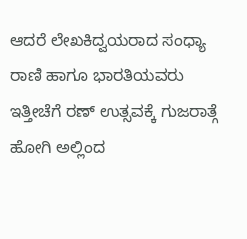ಆದರೆ ಲೇಖಕಿದ್ವಯರಾದ ಸಂಧ್ಯಾ ರಾಣಿ ಹಾಗೂ ಭಾರತಿಯವರು ಇತ್ತೀಚೆಗೆ ರಣ್ ಉತ್ಸವಕ್ಕೆ ಗುಜರಾತ್ಗೆ ಹೋಗಿ ಅಲ್ಲಿಂದ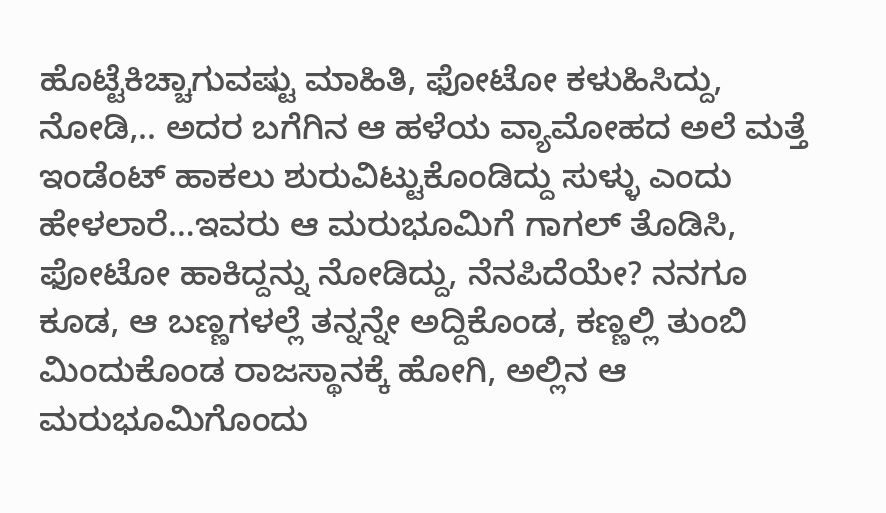ಹೊಟ್ಟೆಕಿಚ್ಚಾಗುವಷ್ಟು ಮಾಹಿತಿ, ಫೋಟೋ ಕಳುಹಿಸಿದ್ದು, ನೋಡಿ,.. ಅದರ ಬಗೆಗಿನ ಆ ಹಳೆಯ ವ್ಯಾಮೋಹದ ಅಲೆ ಮತ್ತೆ ಇಂಡೆಂಟ್ ಹಾಕಲು ಶುರುವಿಟ್ಟುಕೊಂಡಿದ್ದು ಸುಳ್ಳು ಎಂದು ಹೇಳಲಾರೆ…ಇವರು ಆ ಮರುಭೂಮಿಗೆ ಗಾಗಲ್ ತೊಡಿಸಿ, ಫೋಟೋ ಹಾಕಿದ್ದನ್ನು ನೋಡಿದ್ದು, ನೆನಪಿದೆಯೇ? ನನಗೂ ಕೂಡ, ಆ ಬಣ್ಣಗಳಲ್ಲೆ ತನ್ನನ್ನೇ ಅದ್ದಿಕೊಂಡ, ಕಣ್ಣಲ್ಲಿ ತುಂಬಿ ಮಿಂದುಕೊಂಡ ರಾಜಸ್ಥಾನಕ್ಕೆ ಹೋಗಿ, ಅಲ್ಲಿನ ಆ ಮರುಭೂಮಿಗೊಂದು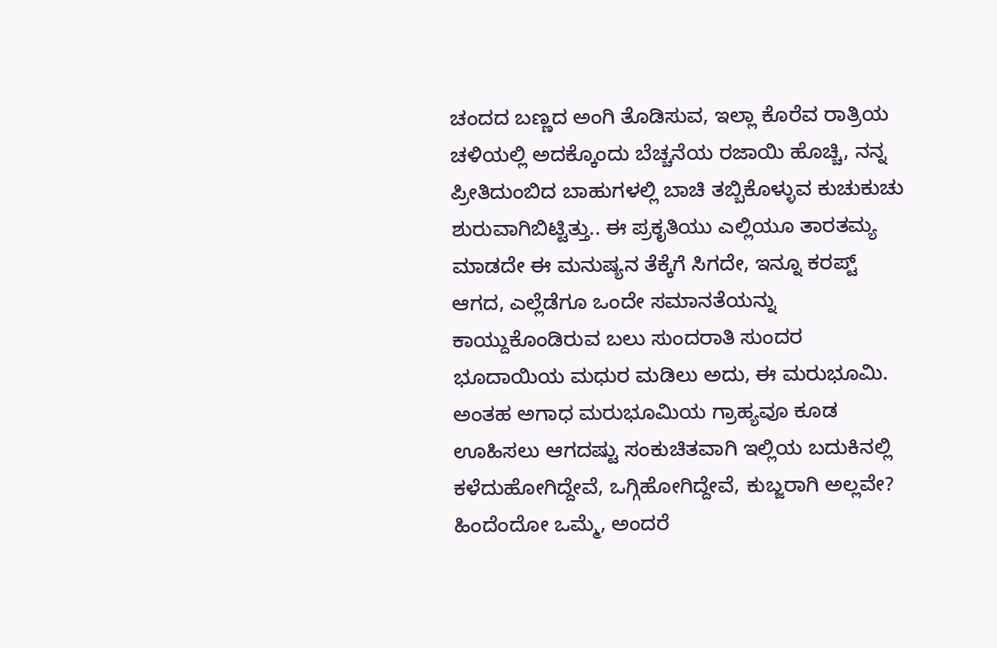ಚಂದದ ಬಣ್ಣದ ಅಂಗಿ ತೊಡಿಸುವ, ಇಲ್ಲಾ ಕೊರೆವ ರಾತ್ರಿಯ ಚಳಿಯಲ್ಲಿ ಅದಕ್ಕೊಂದು ಬೆಚ್ಚನೆಯ ರಜಾಯಿ ಹೊಚ್ಚಿ, ನನ್ನ ಪ್ರೀತಿದುಂಬಿದ ಬಾಹುಗಳಲ್ಲಿ ಬಾಚಿ ತಬ್ಬಿಕೊಳ್ಳುವ ಕುಚುಕುಚು ಶುರುವಾಗಿಬಿಟ್ಟಿತ್ತು.. ಈ ಪ್ರಕೃತಿಯು ಎಲ್ಲಿಯೂ ತಾರತಮ್ಯ ಮಾಡದೇ ಈ ಮನುಷ್ಯನ ತೆಕ್ಕೆಗೆ ಸಿಗದೇ, ಇನ್ನೂ ಕರಪ್ಟ್ ಆಗದ, ಎಲ್ಲೆಡೆಗೂ ಒಂದೇ ಸಮಾನತೆಯನ್ನು ಕಾಯ್ದುಕೊಂಡಿರುವ ಬಲು ಸುಂದರಾತಿ ಸುಂದರ ಭೂದಾಯಿಯ ಮಧುರ ಮಡಿಲು ಅದು, ಈ ಮರುಭೂಮಿ.
ಅಂತಹ ಅಗಾಧ ಮರುಭೂಮಿಯ ಗ್ರಾಹ್ಯವೂ ಕೂಡ ಊಹಿಸಲು ಆಗದಷ್ಟು ಸಂಕುಚಿತವಾಗಿ ಇಲ್ಲಿಯ ಬದುಕಿನಲ್ಲಿ ಕಳೆದುಹೋಗಿದ್ದೇವೆ, ಒಗ್ಗಿಹೋಗಿದ್ದೇವೆ, ಕುಬ್ಜರಾಗಿ ಅಲ್ಲವೇ? ಹಿಂದೆಂದೋ ಒಮ್ಮೆ, ಅಂದರೆ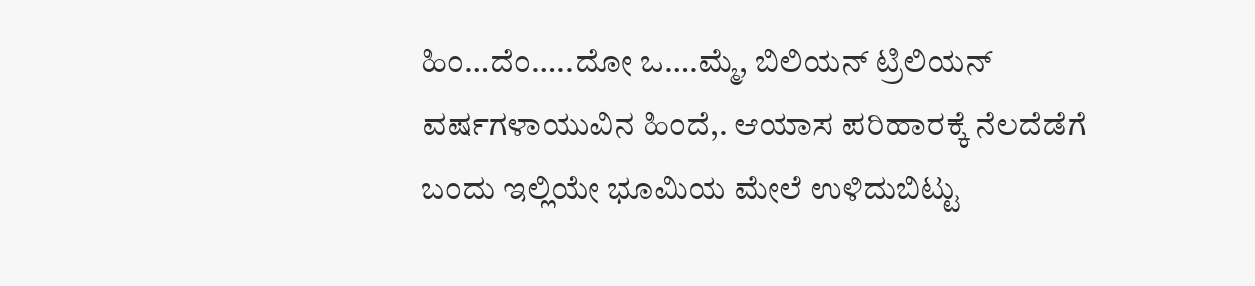ಹಿಂ…ದೆಂ…..ದೋ ಒ….ಮ್ಮೆ, ಬಿಲಿಯನ್ ಟ್ರಿಲಿಯನ್ ವರ್ಷಗಳಾಯುವಿನ ಹಿಂದೆ,. ಆಯಾಸ ಪರಿಹಾರಕ್ಕೆ ನೆಲದೆಡೆಗೆ ಬಂದು ಇಲ್ಲಿಯೇ ಭೂಮಿಯ ಮೇಲೆ ಉಳಿದುಬಿಟ್ಟು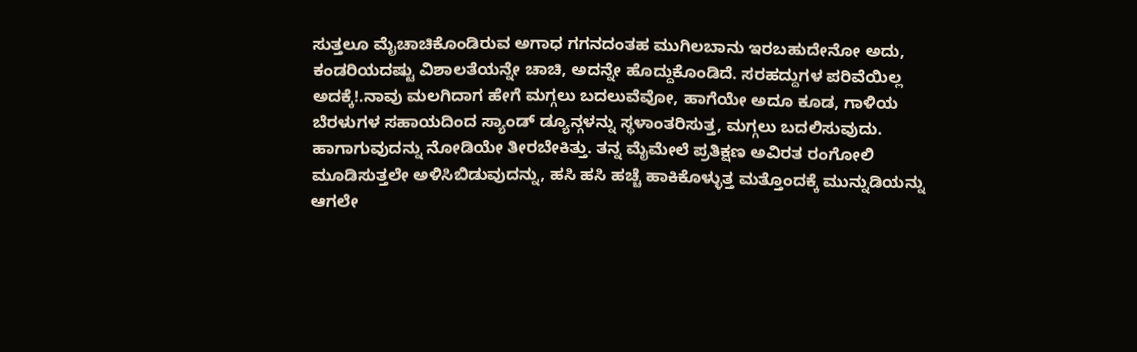ಸುತ್ತಲೂ ಮೈಚಾಚಿಕೊಂಡಿರುವ ಅಗಾಧ ಗಗನದಂತಹ ಮುಗಿಲಬಾನು ಇರಬಹುದೇನೋ ಅದು, ಕಂಡರಿಯದಷ್ಟು ವಿಶಾಲತೆಯನ್ನೇ ಚಾಚಿ, ಅದನ್ನೇ ಹೊದ್ದುಕೊಂಡಿದೆ. ಸರಹದ್ದುಗಳ ಪರಿವೆಯಿಲ್ಲ ಅದಕ್ಕೆ!.ನಾವು ಮಲಗಿದಾಗ ಹೇಗೆ ಮಗ್ಗಲು ಬದಲುವೆವೋ, ಹಾಗೆಯೇ ಅದೂ ಕೂಡ, ಗಾಳಿಯ ಬೆರಳುಗಳ ಸಹಾಯದಿಂದ ಸ್ಯಾಂಡ್ ಡ್ಯೂನ್ಗಳನ್ನು ಸ್ಥಳಾಂತರಿಸುತ್ತ, ಮಗ್ಗಲು ಬದಲಿಸುವುದು. ಹಾಗಾಗುವುದನ್ನು ನೋಡಿಯೇ ತೀರಬೇಕಿತ್ತು. ತನ್ನ ಮೈಮೇಲೆ ಪ್ರತಿಕ್ಷಣ ಅವಿರತ ರಂಗೋಲಿ ಮೂಡಿಸುತ್ತಲೇ ಅಳಿಸಿಬಿಡುವುದನ್ನು, ಹಸಿ ಹಸಿ ಹಚ್ಚೆ ಹಾಕಿಕೊಳ್ಳುತ್ತ ಮತ್ತೊಂದಕ್ಕೆ ಮುನ್ನುಡಿಯನ್ನು ಆಗಲೇ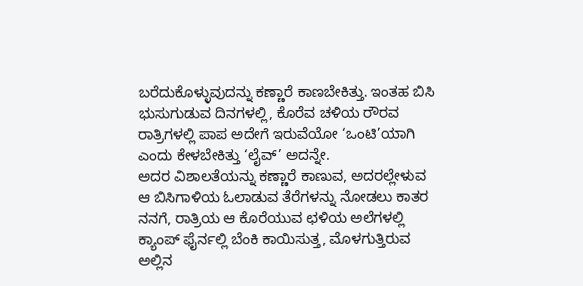ಬರೆದುಕೊಳ್ಳುವುದನ್ನು ಕಣ್ಣಾರೆ ಕಾಣಬೇಕಿತ್ತು. ಇಂತಹ ಬಿಸಿ ಭುಸುಗುಡುವ ದಿನಗಳಲ್ಲಿ, ಕೊರೆವ ಚಳಿಯ ರೌರವ ರಾತ್ರಿಗಳಲ್ಲಿ ಪಾಪ ಅದೇಗೆ ಇರುವೆಯೋ ‘ಒಂಟಿ’ಯಾಗಿ ಎಂದು ಕೇಳಬೇಕಿತ್ತು ‘ಲೈವ್’ ಅದನ್ನೇ.
ಅದರ ವಿಶಾಲತೆಯನ್ನು ಕಣ್ಣಾರೆ ಕಾಣುವ, ಅದರಲ್ಲೇಳುವ ಆ ಬಿಸಿಗಾಳಿಯ ಓಲಾಡುವ ತೆರೆಗಳನ್ನು ನೋಡಲು ಕಾತರ ನನಗೆ, ರಾತ್ರಿಯ ಆ ಕೊರೆಯುವ ಛಳಿಯ ಅಲೆಗಳಲ್ಲಿ ಕ್ಯಾಂಪ್ ಫೈರ್ನಲ್ಲಿ ಬೆಂಕಿ ಕಾಯಿಸುತ್ತ, ಮೊಳಗುತ್ತಿರುವ ಅಲ್ಲಿನ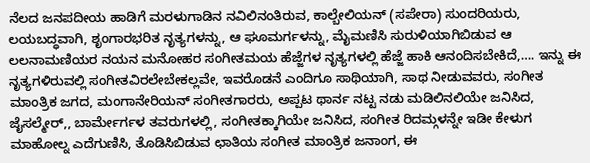ನೆಲದ ಜನಪದೀಯ ಹಾಡಿಗೆ ಮರಳುಗಾಡಿನ ನವಿಲಿನಂತಿರುವ, ಕಾಲ್ಬೇಲಿಯನ್ (ಸಪೇರಾ) ಸುಂದರಿಯರು, ಲಯಬದ್ಧವಾಗಿ, ಶೃಂಗಾರಭರಿತ ನೃತ್ಯಗಳನ್ನು, ಆ ಘೂಮರ್ಗಳನ್ನು, ಮೈಮಣಿಸಿ ಸುರುಳಿಯಾಗಿಬಿಡುವ ಆ ಲಲನಾಮಣಿಯರ ನಯನ ಮನೋಹರ ಸಂಗೀತಮಯ ಹೆಜ್ಜೆಗಳ ನೃತ್ಯಗಳಲ್ಲಿ ಹೆಜ್ಜೆ ಹಾಕಿ ಆನಂದಿಸಬೇಕಿದೆ,…. ಇನ್ನು ಈ ನೃತ್ಯಗಳಿರುವಲ್ಲಿ ಸಂಗೀತವಿರಲೇಬೇಕಲ್ಲವೇ, ಇವರೊಡನೆ ಎಂದಿಗೂ ಸಾಥಿಯಾಗಿ, ಸಾಥ ನೀಡುವವರು, ಸಂಗೀತ ಮಾಂತ್ರಿಕ ಜಗದ, ಮಂಗಾನೇರಿಯನ್ ಸಂಗೀತಗಾರರು, ಅಪ್ಪಟ ಥಾರ್ನ ನಟ್ಟ ನಡು ಮಡಿಲಿನಲಿಯೇ ಜನಿಸಿದ, ಜೈಸಲ್ಮೇರ್,, ಬಾರ್ಮೇರ್ಗಳ ತವರುಗಳಲ್ಲಿ, ಸಂಗೀತಕ್ಕಾಗಿಯೇ ಜನಿಸಿದ, ಸಂಗೀತ ರಿದಮ್ಗಳನ್ನೇ ಇಡೀ ಕೇಳುಗ ಮಾಹೋಲ್ನ ಎದೆಗುಣಿಸಿ, ತೊಡಿಸಿಬಿಡುವ ಛಾತಿಯ ಸಂಗೀತ ಮಾಂತ್ರಿಕ ಜನಾಂಗ, ಈ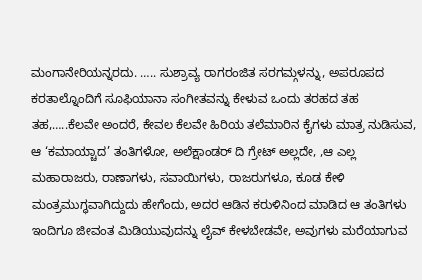ಮಂಗಾನೇರಿಯನ್ನರದು. ….. ಸುಶ್ರಾವ್ಯ ರಾಗರಂಜಿತ ಸರಗಮ್ಗಳನ್ನು, ಅಪರೂಪದ ಕರತಾಲ್ನೊಂದಿಗೆ ಸೂಫಿಯಾನಾ ಸಂಗೀತವನ್ನು ಕೇಳುವ ಒಂದು ತರಹದ ತಹ ತಹ,…..ಕೆಲವೇ ಅಂದರೆ, ಕೇವಲ ಕೆಲವೇ ಹಿರಿಯ ತಲೆಮಾರಿನ ಕೈಗಳು ಮಾತ್ರ ನುಡಿಸುವ, ಆ ‘ಕಮಾಯ್ಚಾದ’ ತಂತಿಗಳೋ, ಅಲೆಕ್ಷಾಂಡರ್ ದಿ ಗ್ರೇಟ್ ಅಲ್ಲದೇ, ,ಆ ಎಲ್ಲ ಮಹಾರಾಜರು, ರಾಣಾಗಳು, ಸವಾಯಿಗಳು, ರಾಜರುಗಳೂ, ಕೂಡ ಕೇಳಿ ಮಂತ್ರಮುಗ್ಧವಾಗಿದ್ದುದು ಹೇಗೆಂದು, ಅದರ ಆಡಿನ ಕರುಳಿನಿಂದ ಮಾಡಿದ ಆ ತಂತಿಗಳು ಇಂದಿಗೂ ಜೀವಂತ ಮಿಡಿಯುವುದನ್ನು ಲೈವ್ ಕೇಳಬೇಡವೇ, ಅವುಗಳು ಮರೆಯಾಗುವ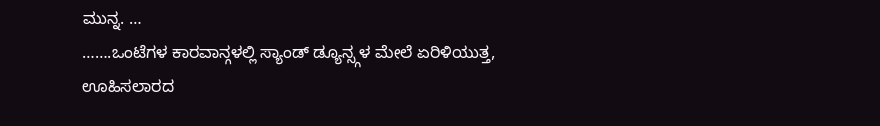ಮುನ್ನ. …
…….ಒಂಟೆಗಳ ಕಾರವಾನ್ಗಳಲ್ಲಿ ಸ್ಯಾಂಡ್ ಡ್ಯೂನ್ಸ್ಗಳ ಮೇಲೆ ಏರಿಳಿಯುತ್ತ, ಊಹಿಸಲಾರದ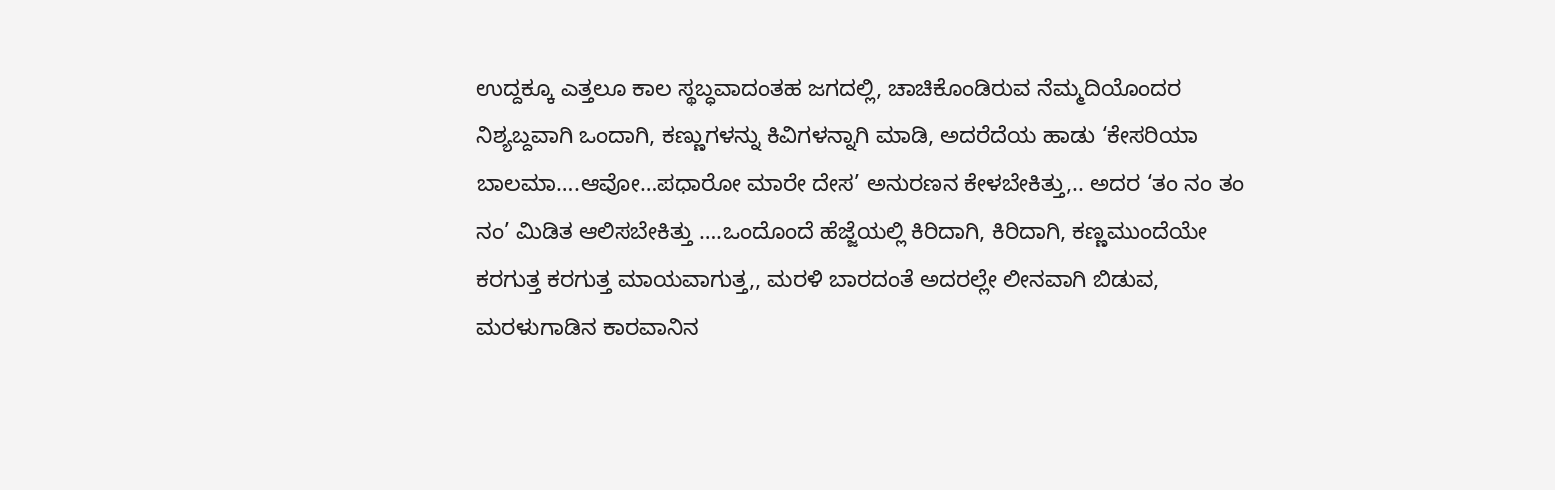ಉದ್ದಕ್ಕೂ ಎತ್ತಲೂ ಕಾಲ ಸ್ಥಬ್ಧವಾದಂತಹ ಜಗದಲ್ಲಿ, ಚಾಚಿಕೊಂಡಿರುವ ನೆಮ್ಮದಿಯೊಂದರ ನಿಶ್ಯಬ್ದವಾಗಿ ಒಂದಾಗಿ, ಕಣ್ಣುಗಳನ್ನು ಕಿವಿಗಳನ್ನಾಗಿ ಮಾಡಿ, ಅದರೆದೆಯ ಹಾಡು ‘ಕೇಸರಿಯಾ ಬಾಲಮಾ….ಆವೋ…ಪಧಾರೋ ಮಾರೇ ದೇಸ’ ಅನುರಣನ ಕೇಳಬೇಕಿತ್ತು,.. ಅದರ ‘ತಂ ನಂ ತಂ ನಂ’ ಮಿಡಿತ ಆಲಿಸಬೇಕಿತ್ತು ….ಒಂದೊಂದೆ ಹೆಜ್ಜೆಯಲ್ಲಿ ಕಿರಿದಾಗಿ, ಕಿರಿದಾಗಿ, ಕಣ್ಣಮುಂದೆಯೇ ಕರಗುತ್ತ ಕರಗುತ್ತ ಮಾಯವಾಗುತ್ತ,, ಮರಳಿ ಬಾರದಂತೆ ಅದರಲ್ಲೇ ಲೀನವಾಗಿ ಬಿಡುವ, ಮರಳುಗಾಡಿನ ಕಾರವಾನಿನ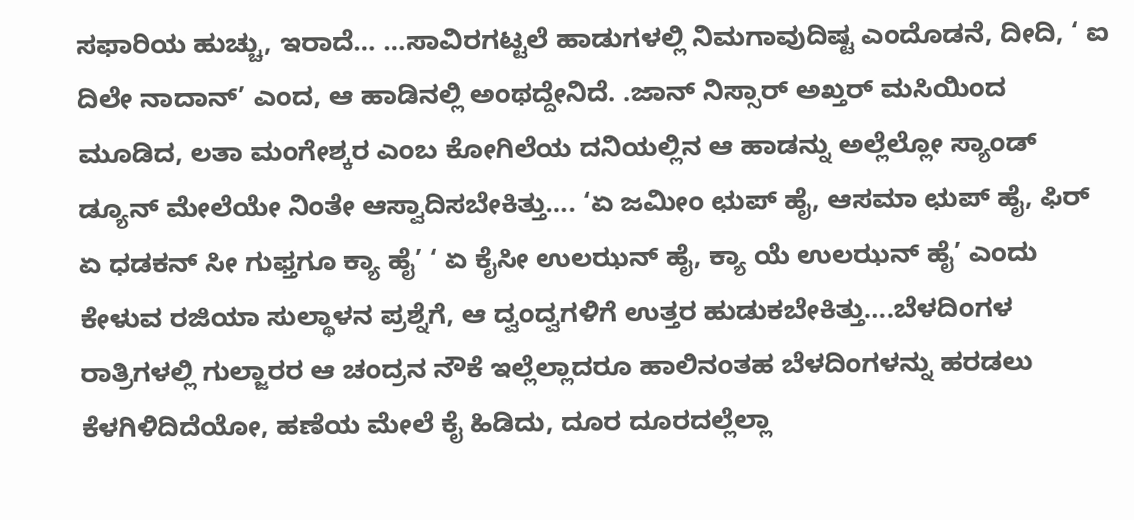ಸಫಾರಿಯ ಹುಚ್ಚು, ಇರಾದೆ… …ಸಾವಿರಗಟ್ಟಲೆ ಹಾಡುಗಳಲ್ಲಿ ನಿಮಗಾವುದಿಷ್ಟ ಎಂದೊಡನೆ, ದೀದಿ, ‘ ಐ ದಿಲೇ ನಾದಾನ್’ ಎಂದ, ಆ ಹಾಡಿನಲ್ಲಿ ಅಂಥದ್ದೇನಿದೆ. .ಜಾನ್ ನಿಸ್ಸಾರ್ ಅಖ್ತರ್ ಮಸಿಯಿಂದ ಮೂಡಿದ, ಲತಾ ಮಂಗೇಶ್ಕರ ಎಂಬ ಕೋಗಿಲೆಯ ದನಿಯಲ್ಲಿನ ಆ ಹಾಡನ್ನು ಅಲ್ಲೆಲ್ಲೋ ಸ್ಯಾಂಡ್ ಡ್ಯೂನ್ ಮೇಲೆಯೇ ನಿಂತೇ ಆಸ್ವಾದಿಸಬೇಕಿತ್ತು…. ‘ಏ ಜಮೀಂ ಛುಪ್ ಹೈ, ಆಸಮಾ ಛುಪ್ ಹೈ, ಫಿರ್ ಏ ಧಡಕನ್ ಸೀ ಗುಫ್ತಗೂ ಕ್ಯಾ ಹೈ’ ‘ ಏ ಕೈಸೀ ಉಲಝನ್ ಹೈ, ಕ್ಯಾ ಯೆ ಉಲಝನ್ ಹೈ’ ಎಂದು ಕೇಳುವ ರಜಿಯಾ ಸುಲ್ಥಾಳನ ಪ್ರಶ್ನೆಗೆ, ಆ ದ್ವಂದ್ವಗಳಿಗೆ ಉತ್ತರ ಹುಡುಕಬೇಕಿತ್ತು….ಬೆಳದಿಂಗಳ ರಾತ್ರಿಗಳಲ್ಲಿ ಗುಲ್ಜಾರರ ಆ ಚಂದ್ರನ ನೌಕೆ ಇಲ್ಲೆಲ್ಲಾದರೂ ಹಾಲಿನಂತಹ ಬೆಳದಿಂಗಳನ್ನು ಹರಡಲು ಕೆಳಗಿಳಿದಿದೆಯೋ, ಹಣೆಯ ಮೇಲೆ ಕೈ ಹಿಡಿದು, ದೂರ ದೂರದಲ್ಲೆಲ್ಲಾ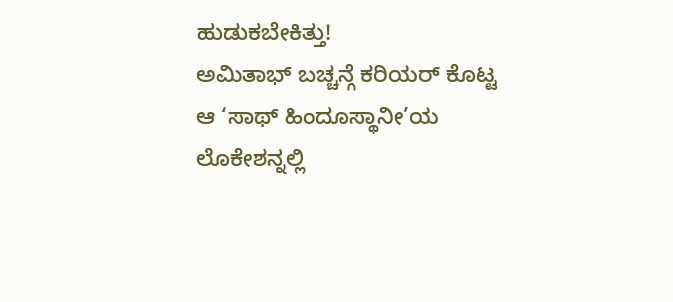ಹುಡುಕಬೇಕಿತ್ತು!
ಅಮಿತಾಭ್ ಬಚ್ಚನ್ಗೆ ಕರಿಯರ್ ಕೊಟ್ಟ ಆ ‘ಸಾಥ್ ಹಿಂದೂಸ್ಥಾನೀ’ಯ ಲೊಕೇಶನ್ನಲ್ಲಿ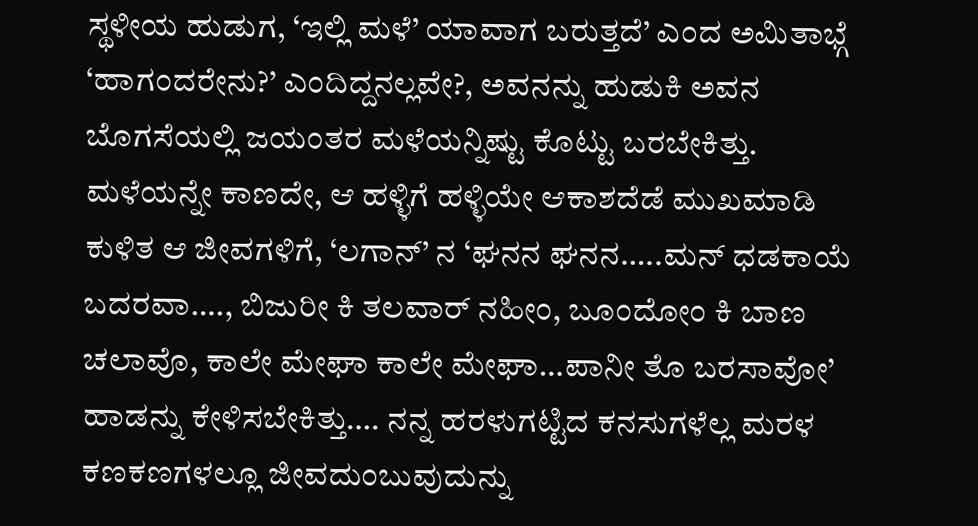ಸ್ಥಳೀಯ ಹುಡುಗ, ‘ಇಲ್ಲಿ ಮಳೆ’ ಯಾವಾಗ ಬರುತ್ತದೆ’ ಎಂದ ಅಮಿತಾಭ್ಗೆ ‘ಹಾಗಂದರೇನು?’ ಎಂದಿದ್ದನಲ್ಲವೇ?, ಅವನನ್ನು ಹುಡುಕಿ ಅವನ ಬೊಗಸೆಯಲ್ಲಿ ಜಯಂತರ ಮಳೆಯನ್ನಿಷ್ಟು ಕೊಟ್ಟು ಬರಬೇಕಿತ್ತು. ಮಳೆಯನ್ನೇ ಕಾಣದೇ, ಆ ಹಳ್ಳಿಗೆ ಹಳ್ಳಿಯೇ ಆಕಾಶದೆಡೆ ಮುಖಮಾಡಿ ಕುಳಿತ ಆ ಜೀವಗಳಿಗೆ, ‘ಲಗಾನ್’ ನ ‘ಘನನ ಘನನ…..ಮನ್ ಧಡಕಾಯೆ ಬದರವಾ…., ಬಿಜುರೀ ಕಿ ತಲವಾರ್ ನಹೀಂ, ಬೂಂದೋಂ ಕಿ ಬಾಣ ಚಲಾವೊ, ಕಾಲೇ ಮೇಘಾ ಕಾಲೇ ಮೇಘಾ…ಪಾನೀ ತೊ ಬರಸಾವೋ’ ಹಾಡನ್ನು ಕೇಳಿಸಬೇಕಿತ್ತು…. ನನ್ನ ಹರಳುಗಟ್ಟಿದ ಕನಸುಗಳೆಲ್ಲ ಮರಳ ಕಣಕಣಗಳಲ್ಲೂ ಜೀವದುಂಬುವುದುನ್ನು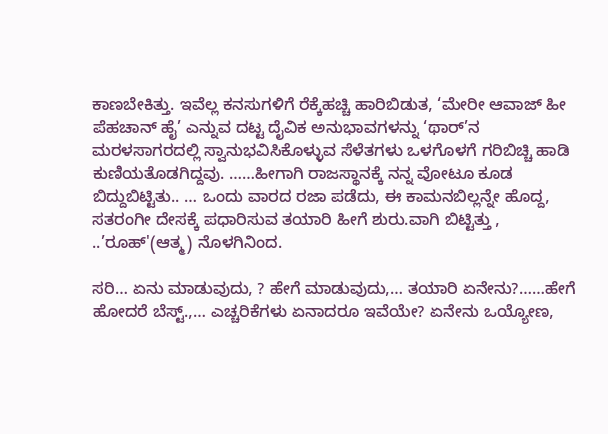ಕಾಣಬೇಕಿತ್ತು. ಇವೆಲ್ಲ ಕನಸುಗಳಿಗೆ ರೆಕ್ಕೆಹಚ್ಚಿ ಹಾರಿಬಿಡುತ, ‘ಮೇರೀ ಆವಾಜ್ ಹೀ ಪೆಹಚಾನ್ ಹೈ’ ಎನ್ನುವ ದಟ್ಟ ದೈವಿಕ ಅನುಭಾವಗಳನ್ನು ‘ಥಾರ್’ನ ಮರಳಸಾಗರದಲ್ಲಿ ಸ್ವಾನುಭವಿಸಿಕೊಳ್ಳುವ ಸೆಳೆತಗಳು ಒಳಗೊಳಗೆ ಗರಿಬಿಚ್ಚಿ ಹಾಡಿ ಕುಣಿಯತೊಡಗಿದ್ದವು. ……ಹೀಗಾಗಿ ರಾಜಸ್ಥಾನಕ್ಕೆ ನನ್ನ ವೋಟೂ ಕೂಡ ಬಿದ್ದುಬಿಟ್ಟಿತು.. … ಒಂದು ವಾರದ ರಜಾ ಪಡೆದು, ಈ ಕಾಮನಬಿಲ್ಲನ್ನೇ ಹೊದ್ದ, ಸತರಂಗೀ ದೇಸಕ್ಕೆ ಪಧಾರಿಸುವ ತಯಾರಿ ಹೀಗೆ ಶುರು.ವಾಗಿ ಬಿಟ್ಟಿತ್ತು , ..’ರೂಹ್'(ಆತ್ಮ) ನೊಳಗಿನಿಂದ.

ಸರಿ… ಏನು ಮಾಡುವುದು, ? ಹೇಗೆ ಮಾಡುವುದು,… ತಯಾರಿ ಏನೇನು?……ಹೇಗೆ ಹೋದರೆ ಬೆಸ್ಟ್.,… ಎಚ್ಚರಿಕೆಗಳು ಏನಾದರೂ ಇವೆಯೇ? ಏನೇನು ಒಯ್ಯೋಣ,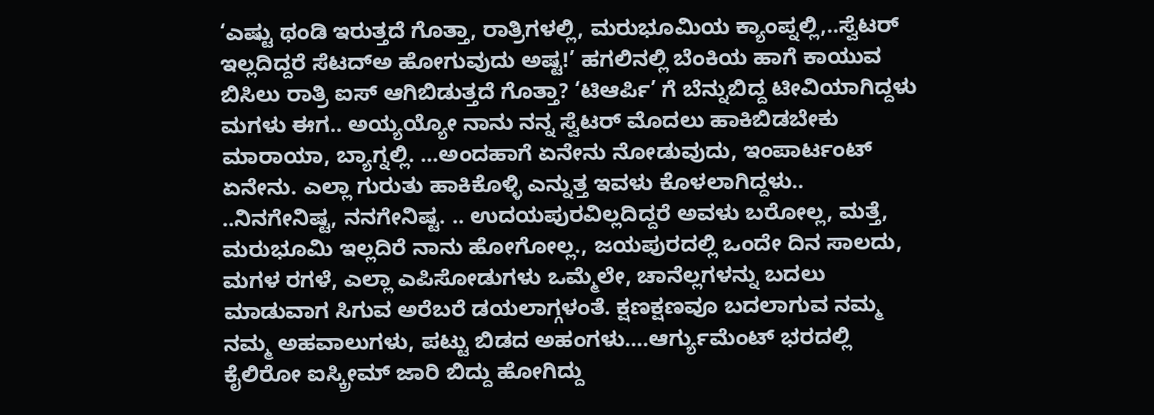‘ಎಷ್ಟು ಥಂಡಿ ಇರುತ್ತದೆ ಗೊತ್ತಾ, ರಾತ್ರಿಗಳಲ್ಲಿ, ಮರುಭೂಮಿಯ ಕ್ಯಾಂಪ್ನಲ್ಲಿ,..ಸ್ವೆಟರ್ ಇಲ್ಲದಿದ್ದರೆ ಸೆಟದ್ಅ ಹೋಗುವುದು ಅಷ್ಟ!’ ಹಗಲಿನಲ್ಲಿ ಬೆಂಕಿಯ ಹಾಗೆ ಕಾಯುವ ಬಿಸಿಲು ರಾತ್ರಿ ಐಸ್ ಆಗಿಬಿಡುತ್ತದೆ ಗೊತ್ತಾ? ‘ಟಿಆರ್ಪಿ’ ಗೆ ಬೆನ್ನುಬಿದ್ದ ಟೀವಿಯಾಗಿದ್ದಳು ಮಗಳು ಈಗ.. ಅಯ್ಯಯ್ಯೋ ನಾನು ನನ್ನ ಸ್ವೆಟರ್ ಮೊದಲು ಹಾಕಿಬಿಡಬೇಕು ಮಾರಾಯಾ, ಬ್ಯಾಗ್ನಲ್ಲಿ. …ಅಂದಹಾಗೆ ಏನೇನು ನೋಡುವುದು, ಇಂಪಾರ್ಟಂಟ್ ಏನೇನು. ಎಲ್ಲಾ ಗುರುತು ಹಾಕಿಕೊಳ್ಳಿ ಎನ್ನುತ್ತ ಇವಳು ಕೊಳಲಾಗಿದ್ದಳು.. ..ನಿನಗೇನಿಷ್ಟ, ನನಗೇನಿಷ್ಟ. .. ಉದಯಪುರವಿಲ್ಲದಿದ್ದರೆ ಅವಳು ಬರೋಲ್ಲ, ಮತ್ತೆ, ಮರುಭೂಮಿ ಇಲ್ಲದಿರೆ ನಾನು ಹೋಗೋಲ್ಲ., ಜಯಪುರದಲ್ಲಿ ಒಂದೇ ದಿನ ಸಾಲದು, ಮಗಳ ರಗಳೆ, ಎಲ್ಲಾ ಎಪಿಸೋಡುಗಳು ಒಮ್ಮೆಲೇ, ಚಾನೆಲ್ಲಗಳನ್ನು ಬದಲು ಮಾಡುವಾಗ ಸಿಗುವ ಅರೆಬರೆ ಡಯಲಾಗ್ಗಳಂತೆ. ಕ್ಷಣಕ್ಷಣವೂ ಬದಲಾಗುವ ನಮ್ಮ ನಮ್ಮ ಅಹವಾಲುಗಳು, ಪಟ್ಟು ಬಿಡದ ಅಹಂಗಳು….ಆರ್ಗ್ಯುಮೆಂಟ್ ಭರದಲ್ಲಿ ಕೈಲಿರೋ ಐಸ್ಕ್ರೀಮ್ ಜಾರಿ ಬಿದ್ದು ಹೋಗಿದ್ದು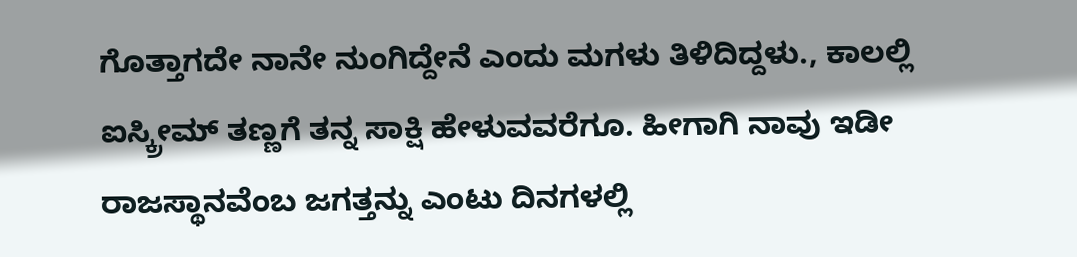ಗೊತ್ತಾಗದೇ ನಾನೇ ನುಂಗಿದ್ದೇನೆ ಎಂದು ಮಗಳು ತಿಳಿದಿದ್ದಳು., ಕಾಲಲ್ಲಿ ಐಸ್ಕ್ರೀಮ್ ತಣ್ಣಗೆ ತನ್ನ ಸಾಕ್ಷಿ ಹೇಳುವವರೆಗೂ. ಹೀಗಾಗಿ ನಾವು ಇಡೀ ರಾಜಸ್ಥಾನವೆಂಬ ಜಗತ್ತನ್ನು ಎಂಟು ದಿನಗಳಲ್ಲಿ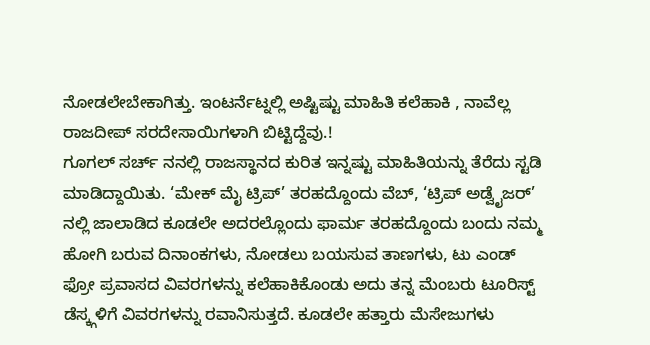ನೋಡಲೇಬೇಕಾಗಿತ್ತು. ಇಂಟರ್ನೆಟ್ನಲ್ಲಿ ಅಷ್ಟಿಷ್ಟು ಮಾಹಿತಿ ಕಲೆಹಾಕಿ , ನಾವೆಲ್ಲ ರಾಜದೀಪ್ ಸರದೇಸಾಯಿಗಳಾಗಿ ಬಿಟ್ಟಿದ್ದೆವು.!
ಗೂಗಲ್ ಸರ್ಚ್ ನನಲ್ಲಿ ರಾಜಸ್ಥಾನದ ಕುರಿತ ಇನ್ನಷ್ಟು ಮಾಹಿತಿಯನ್ನು ತೆರೆದು ಸ್ಟಡಿ ಮಾಡಿದ್ದಾಯಿತು. ‘ಮೇಕ್ ಮೈ ಟ್ರಿಪ್’ ತರಹದ್ದೊಂದು ವೆಬ್, ‘ಟ್ರಿಪ್ ಅಡ್ವೈಜರ್’ ನಲ್ಲಿ ಜಾಲಾಡಿದ ಕೂಡಲೇ ಅದರಲ್ಲೊಂದು ಫಾರ್ಮ ತರಹದ್ದೊಂದು ಬಂದು ನಮ್ಮ ಹೋಗಿ ಬರುವ ದಿನಾಂಕಗಳು, ನೋಡಲು ಬಯಸುವ ತಾಣಗಳು, ಟು ಎಂಡ್ ಫ್ರೋ ಪ್ರವಾಸದ ವಿವರಗಳನ್ನು ಕಲೆಹಾಕಿಕೊಂಡು ಅದು ತನ್ನ ಮೆಂಬರು ಟೂರಿಸ್ಟ್ ಡೆಸ್ಕ್ಗಳಿಗೆ ವಿವರಗಳನ್ನು ರವಾನಿಸುತ್ತದೆ. ಕೂಡಲೇ ಹತ್ತಾರು ಮೆಸೇಜುಗಳು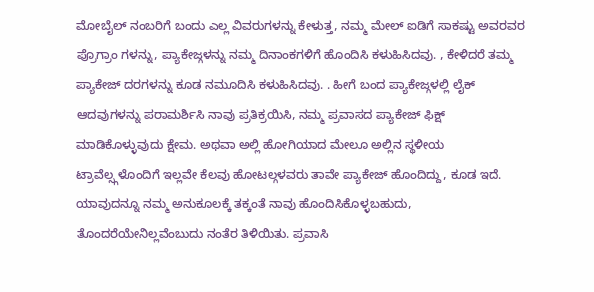ಮೋಬೈಲ್ ನಂಬರಿಗೆ ಬಂದು ಎಲ್ಲ ವಿವರುಗಳನ್ನು ಕೇಳುತ್ತ, ನಮ್ಮ ಮೇಲ್ ಐಡಿಗೆ ಸಾಕಷ್ಟು ಅವರವರ ಪ್ರೊಗ್ರಾಂ ಗಳನ್ನು, ಪ್ಯಾಕೇಜ್ಗಳನ್ನು ನಮ್ಮ ದಿನಾಂಕಗಳಿಗೆ ಹೊಂದಿಸಿ ಕಳುಹಿಸಿದವು. , ಕೇಳಿದರೆ ತಮ್ಮ ಪ್ಯಾಕೇಜ್ ದರಗಳನ್ನು ಕೂಡ ನಮೂದಿಸಿ ಕಳುಹಿಸಿದವು. . ಹೀಗೆ ಬಂದ ಪ್ಯಾಕೇಜ್ಗಳಲ್ಲಿ ಲೈಕ್ ಆದವುಗಳನ್ನು ಪರಾಮರ್ಶಿಸಿ ನಾವು ಪ್ರತಿಕ್ರಯಿಸಿ, ನಮ್ಮ ಪ್ರವಾಸದ ಪ್ಯಾಕೇಜ್ ಫಿಕ್ಷ್ ಮಾಡಿಕೊಳ್ಳುವುದು ಕ್ಷೇಮ. ಅಥವಾ ಅಲ್ಲಿ ಹೋಗಿಯಾದ ಮೇಲೂ ಅಲ್ಲಿನ ಸ್ಥಳೀಯ ಟ್ರಾವೆಲ್ಸ್ಗಳೊಂದಿಗೆ ಇಲ್ಲವೇ ಕೆಲವು ಹೋಟಲ್ಗಳವರು ತಾವೇ ಪ್ಯಾಕೇಜ್ ಹೊಂದಿದ್ದು, ಕೂಡ ಇದೆ. ಯಾವುದನ್ನೂ ನಮ್ಮ ಅನುಕೂಲಕ್ಕೆ ತಕ್ಕಂತೆ ನಾವು ಹೊಂದಿಸಿಕೊಳ್ಳಬಹುದು, ತೊಂದರೆಯೇನಿಲ್ಲವೆಂಬುದು ನಂತೆರ ತಿಳಿಯಿತು. ಪ್ರವಾಸಿ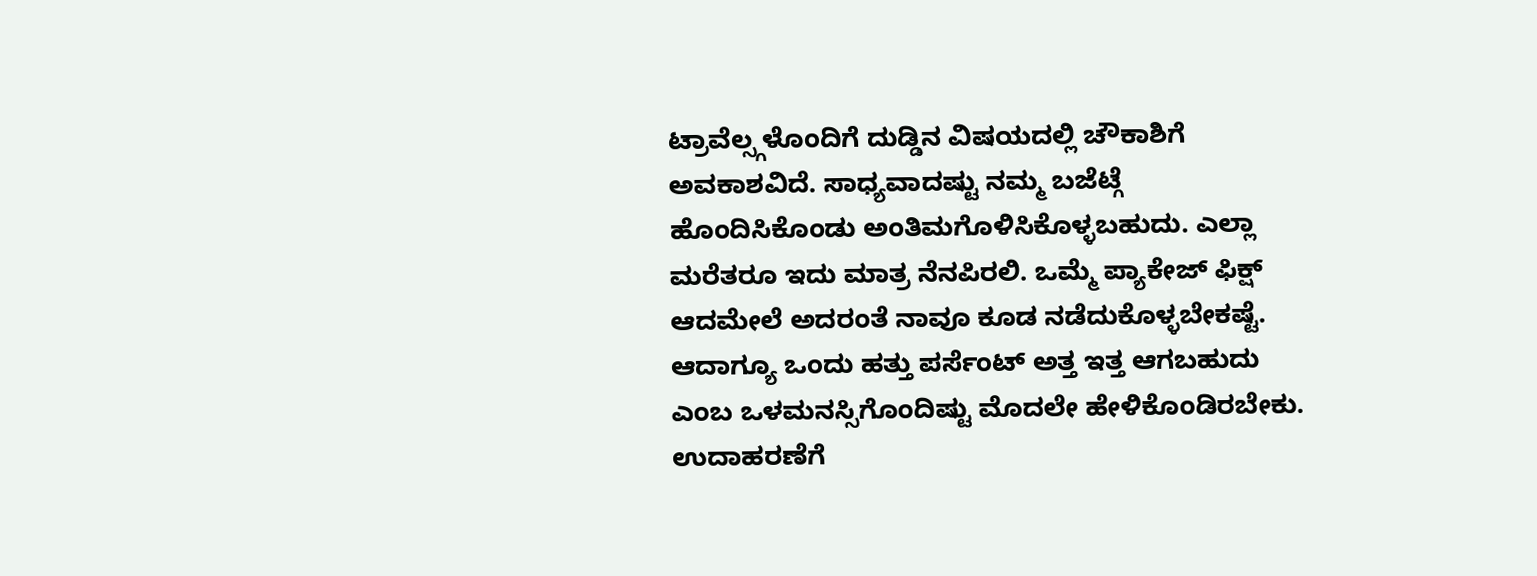ಟ್ರಾವೆಲ್ಸ್ಗಳೊಂದಿಗೆ ದುಡ್ಡಿನ ವಿಷಯದಲ್ಲಿ ಚೌಕಾಶಿಗೆ ಅವಕಾಶವಿದೆ. ಸಾಧ್ಯವಾದಷ್ಟು ನಮ್ಮ ಬಜೆಟ್ಗೆ ಹೊಂದಿಸಿಕೊಂಡು ಅಂತಿಮಗೊಳಿಸಿಕೊಳ್ಳಬಹುದು. ಎಲ್ಲಾ ಮರೆತರೂ ಇದು ಮಾತ್ರ ನೆನಪಿರಲಿ. ಒಮ್ಮೆ ಪ್ಯಾಕೇಜ್ ಫಿಕ್ಷ್ ಆದಮೇಲೆ ಅದರಂತೆ ನಾವೂ ಕೂಡ ನಡೆದುಕೊಳ್ಳಬೇಕಷ್ಟೆ.
ಆದಾಗ್ಯೂ ಒಂದು ಹತ್ತು ಪರ್ಸೆಂಟ್ ಅತ್ತ ಇತ್ತ ಆಗಬಹುದು ಎಂಬ ಒಳಮನಸ್ಸಿಗೊಂದಿಷ್ಟು ಮೊದಲೇ ಹೇಳಿಕೊಂಡಿರಬೇಕು. ಉದಾಹರಣೆಗೆ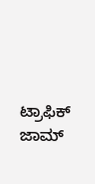ಟ್ರಾಫಿಕ್ ಜಾಮ್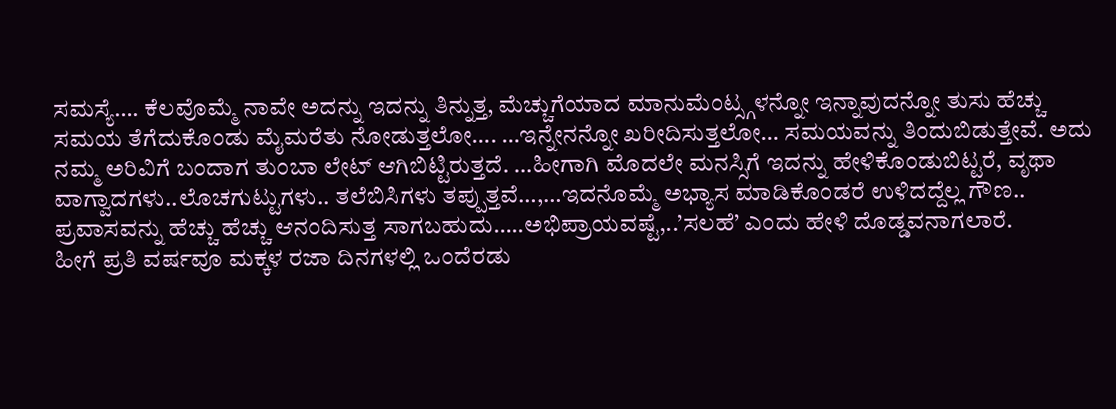ಸಮಸ್ಯೆ…. ಕೆಲವೊಮ್ಮೆ ನಾವೇ ಅದನ್ನು ಇದನ್ನು ತಿನ್ನುತ್ತ, ಮೆಚ್ಚುಗೆಯಾದ ಮಾನುಮೆಂಟ್ಸ್ಗಳನ್ನೋ ಇನ್ನಾವುದನ್ನೋ ತುಸು ಹೆಚ್ಚು ಸಮಯ ತೆಗೆದುಕೊಂಡು ಮೈಮರೆತು ನೋಡುತ್ತಲೋ…. …ಇನ್ನೇನನ್ನೋ ಖರೀದಿಸುತ್ತಲೋ… ಸಮಯವನ್ನು ತಿಂದುಬಿಡುತ್ತೇವೆ. ಅದು ನಮ್ಮ ಅರಿವಿಗೆ ಬಂದಾಗ ತುಂಬಾ ಲೇಟ್ ಆಗಿಬಿಟ್ಟಿರುತ್ತದೆ. …ಹೀಗಾಗಿ ಮೊದಲೇ ಮನಸ್ಸಿಗೆ ಇದನ್ನು ಹೇಳಿಕೊಂಡುಬಿಟ್ಟರೆ, ವೃಥಾ ವಾಗ್ವಾದಗಳು..ಲೊಚಗುಟ್ಟುಗಳು.. ತಲೆಬಿಸಿಗಳು ತಪ್ಪುತ್ತವೆ…,…ಇದನೊಮ್ಮೆ ಅಭ್ಯಾಸ ಮಾಡಿಕೊಂಡರೆ ಉಳಿದದ್ದೆಲ್ಲ ಗೌಣ.. ಪ್ರವಾಸವನ್ನು ಹೆಚ್ಚು ಹೆಚ್ಚು ಆನಂದಿಸುತ್ತ ಸಾಗಬಹುದು…..ಅಭಿಪ್ರಾಯವಷ್ಟೆ,..’ಸಲಹೆ’ ಎಂದು ಹೇಳಿ ದೊಡ್ಡವನಾಗಲಾರೆ.
ಹೀಗೆ ಪ್ರತಿ ವರ್ಷವೂ ಮಕ್ಕಳ ರಜಾ ದಿನಗಳಲ್ಲಿ ಒಂದೆರಡು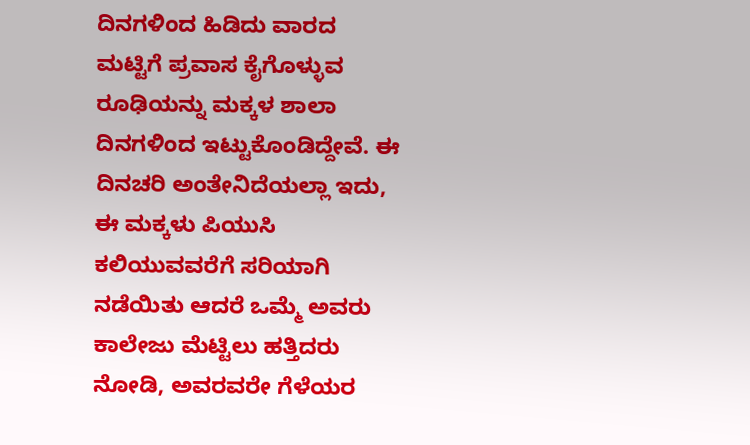ದಿನಗಳಿಂದ ಹಿಡಿದು ವಾರದ ಮಟ್ಟಿಗೆ ಪ್ರವಾಸ ಕೈಗೊಳ್ಳುವ ರೂಢಿಯನ್ನು ಮಕ್ಕಳ ಶಾಲಾ ದಿನಗಳಿಂದ ಇಟ್ಟುಕೊಂಡಿದ್ದೇವೆ. ಈ ದಿನಚರಿ ಅಂತೇನಿದೆಯಲ್ಲಾ ಇದು, ಈ ಮಕ್ಕಳು ಪಿಯುಸಿ ಕಲಿಯುವವರೆಗೆ ಸರಿಯಾಗಿ ನಡೆಯಿತು ಆದರೆ ಒಮ್ಮೆ ಅವರು ಕಾಲೇಜು ಮೆಟ್ಟಿಲು ಹತ್ತಿದರು ನೋಡಿ, ಅವರವರೇ ಗೆಳೆಯರ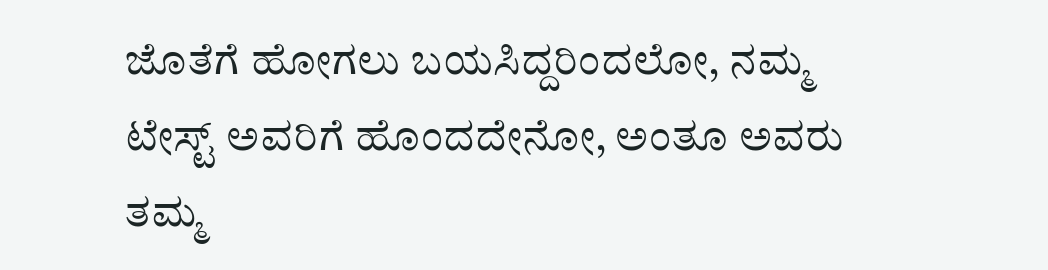ಜೊತೆಗೆ ಹೋಗಲು ಬಯಸಿದ್ದರಿಂದಲೋ, ನಮ್ಮ ಟೇಸ್ಟ್ ಅವರಿಗೆ ಹೊಂದದೇನೋ, ಅಂತೂ ಅವರು ತಮ್ಮ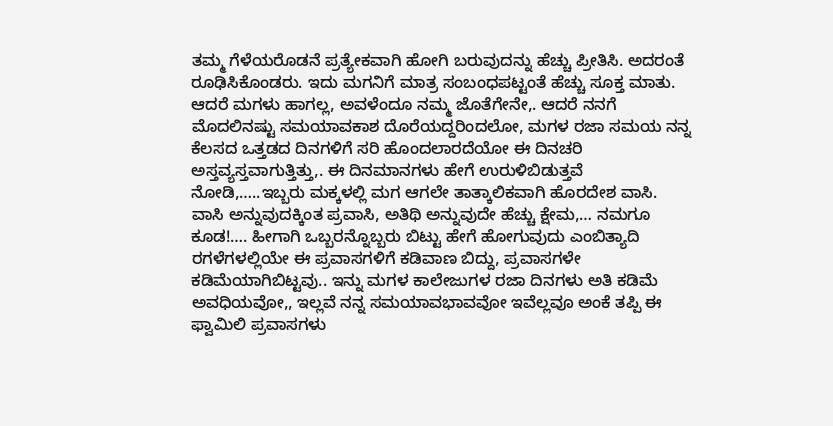ತಮ್ಮ ಗೆಳೆಯರೊಡನೆ ಪ್ರತ್ಯೇಕವಾಗಿ ಹೋಗಿ ಬರುವುದನ್ನು ಹೆಚ್ಚು ಪ್ರೀತಿಸಿ. ಅದರಂತೆ ರೂಢಿಸಿಕೊಂಡರು. ಇದು ಮಗನಿಗೆ ಮಾತ್ರ ಸಂಬಂಧಪಟ್ಟಂತೆ ಹೆಚ್ಚು ಸೂಕ್ತ ಮಾತು. ಆದರೆ ಮಗಳು ಹಾಗಲ್ಲ, ಅವಳೆಂದೂ ನಮ್ಮ ಜೊತೆಗೇನೇ,. ಆದರೆ ನನಗೆ ಮೊದಲಿನಷ್ಟು ಸಮಯಾವಕಾಶ ದೊರೆಯದ್ದರಿಂದಲೋ, ಮಗಳ ರಜಾ ಸಮಯ ನನ್ನ ಕೆಲಸದ ಒತ್ತಡದ ದಿನಗಳಿಗೆ ಸರಿ ಹೊಂದಲಾರದೆಯೋ ಈ ದಿನಚರಿ ಅಸ್ತವ್ಯಸ್ತವಾಗುತ್ತಿತ್ತು,. ಈ ದಿನಮಾನಗಳು ಹೇಗೆ ಉರುಳಿಬಿಡುತ್ತವೆ ನೋಡಿ,…..ಇಬ್ಬರು ಮಕ್ಕಳಲ್ಲಿ ಮಗ ಆಗಲೇ ತಾತ್ಕಾಲಿಕವಾಗಿ ಹೊರದೇಶ ವಾಸಿ. ವಾಸಿ ಅನ್ನುವುದಕ್ಕಿಂತ ಪ್ರವಾಸಿ, ಅತಿಥಿ ಅನ್ನುವುದೇ ಹೆಚ್ಚು ಕ್ಷೇಮ,… ನಮಗೂ ಕೂಡ!…. ಹೀಗಾಗಿ ಒಬ್ಬರನ್ನೊಬ್ಬರು ಬಿಟ್ಟು ಹೇಗೆ ಹೋಗುವುದು ಎಂಬಿತ್ಯಾದಿ ರಗಳೆಗಳಲ್ಲಿಯೇ ಈ ಪ್ರವಾಸಗಳಿಗೆ ಕಡಿವಾಣ ಬಿದ್ದು, ಪ್ರವಾಸಗಳೇ ಕಡಿಮೆಯಾಗಿಬಿಟ್ಟವು.. ಇನ್ನು ಮಗಳ ಕಾಲೇಜುಗಳ ರಜಾ ದಿನಗಳು ಅತಿ ಕಡಿಮೆ ಅವಧಿಯವೋ,, ಇಲ್ಲವೆ ನನ್ನ ಸಮಯಾವಭಾವವೋ ಇವೆಲ್ಲವೂ ಅಂಕೆ ತಪ್ಪಿ ಈ ಫ್ವಾಮಿಲಿ ಪ್ರವಾಸಗಳು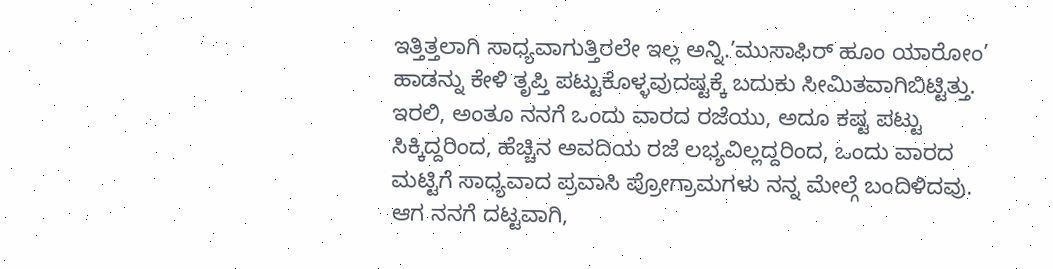ಇತ್ತಿತ್ತಲಾಗಿ ಸಾಧ್ಯವಾಗುತ್ತಿರಲೇ ಇಲ್ಲ ಅನ್ನಿ.’ಮುಸಾಫಿರ್ ಹೂಂ ಯಾರೋಂ’ ಹಾಡನ್ನು ಕೇಳಿ ತೃಪ್ತಿ ಪಟ್ಟುಕೊಳ್ಳವುದಷ್ಟಕ್ಕೆ ಬದುಕು ಸೀಮಿತವಾಗಿಬಿಟ್ಟಿತ್ತು.
ಇರಲಿ, ಅಂತೂ ನನಗೆ ಒಂದು ವಾರದ ರಜೆಯು, ಅದೂ ಕಷ್ಟ ಪಟ್ಟು ಸಿಕ್ಕಿದ್ದರಿಂದ, ಹೆಚ್ಚಿನ ಅವದಿಯ ರಜೆ ಲಭ್ಯವಿಲ್ಲದ್ದರಿಂದ, ಒಂದು ವಾರದ ಮಟ್ಟಿಗೆ ಸಾಧ್ಯವಾದ ಪ್ರವಾಸಿ ಪ್ರೋಗ್ರಾಮಗಳು ನನ್ನ ಮೇಲ್ಗೆ ಬಂದಿಳಿದವು. ಆಗ ನನಗೆ ದಟ್ಟವಾಗಿ,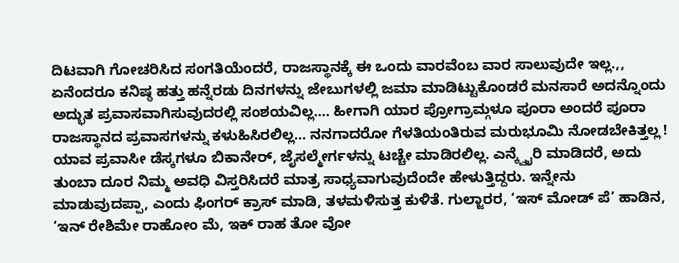ದಿಟವಾಗಿ ಗೋಚರಿಸಿದ ಸಂಗತಿಯೆಂದರೆ, ರಾಜಸ್ಥಾನಕ್ಕೆ ಈ ಒಂದು ವಾರವೆಂಬ ವಾರ ಸಾಲುವುದೇ ಇಲ್ಲ.,, ಏನೆಂದರೂ ಕನಿಷ್ಠ ಹತ್ತು ಹನ್ನೆರಡು ದಿನಗಳನ್ನು ಜೇಬುಗಳಲ್ಲಿ ಜಮಾ ಮಾಡಿಟ್ಟುಕೊಂಡರೆ ಮನಸಾರೆ ಅದನ್ನೊಂದು ಅದ್ಭುತ ಪ್ರವಾಸವಾಗಿಸುವುದರಲ್ಲಿ ಸಂಶಯವಿಲ್ಲ…. ಹೀಗಾಗಿ ಯಾರ ಪ್ರೋಗ್ರಾಮ್ಗಳೂ ಪೂರಾ ಅಂದರೆ ಪೂರಾ ರಾಜಸ್ಥಾನದ ಪ್ರವಾಸಗಳನ್ನು ಕಳುಹಿಸಿರಲಿಲ್ಲ… ನನಗಾದರೋ ಗೆಳತಿಯಂತಿರುವ ಮರುಭೂಮಿ ನೋಡಬೇಕಿತ್ತಲ್ಲ ! ಯಾವ ಪ್ರವಾಸೀ ಡೆಸ್ಕಗಳೂ ಬಿಕಾನೇರ್, ಜೈಸಲ್ಮೇರ್ಗಳನ್ನು ಟಚ್ಚೇ ಮಾಡಿರಲಿಲ್ಲ. ಎನ್ಕ್ವೈರಿ ಮಾಡಿದರೆ, ಅದು ತುಂಬಾ ದೂರ ನಿಮ್ಮ ಅವಧಿ ವಿಸ್ತರಿಸಿದರೆ ಮಾತ್ರ ಸಾಧ್ಯವಾಗುವುದೆಂದೇ ಹೇಳುತ್ತಿದ್ದರು. ಇನ್ನೇನು ಮಾಡುವುದಪ್ಪಾ, ಎಂದು ಫಿಂಗರ್ ಕ್ರಾಸ್ ಮಾಡಿ, ತಳಮಳಿಸುತ್ತ ಕುಳಿತೆ. ಗುಲ್ಜಾರರ, ‘ಇಸ್ ಮೋಡ್ ಪೆ’ ಹಾಡಿನ, ‘ಇನ್ ರೇಶಿಮೇ ರಾಹೋಂ ಮೆ, ಇಕ್ ರಾಹ ತೋ ವೋ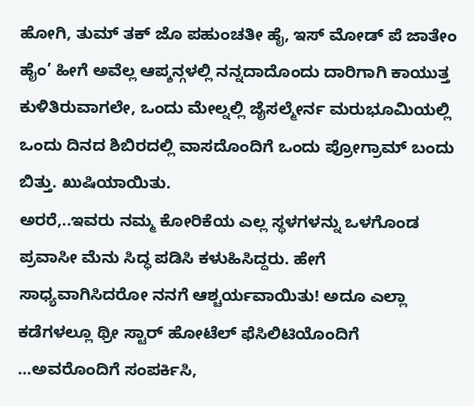ಹೋಗಿ, ತುಮ್ ತಕ್ ಜೊ ಪಹುಂಚತೀ ಹೈ, ಇಸ್ ಮೋಡ್ ಪೆ ಜಾತೇಂ ಹೈಂ’ ಹೀಗೆ ಅವೆಲ್ಲ ಆಪ್ಶನ್ಗಳಲ್ಲಿ ನನ್ನದಾದೊಂದು ದಾರಿಗಾಗಿ ಕಾಯುತ್ತ ಕುಳಿತಿರುವಾಗಲೇ, ಒಂದು ಮೇಲ್ನಲ್ಲಿ ಜೈಸಲ್ಮೇರ್ನ ಮರುಭೂಮಿಯಲ್ಲಿ ಒಂದು ದಿನದ ಶಿಬಿರದಲ್ಲಿ ವಾಸದೊಂದಿಗೆ ಒಂದು ಪ್ರೋಗ್ರಾಮ್ ಬಂದು ಬಿತ್ತು. ಖುಷಿಯಾಯಿತು.
ಅರರೆ,..ಇವರು ನಮ್ಮ ಕೋರಿಕೆಯ ಎಲ್ಲ ಸ್ಥಳಗಳನ್ನು ಒಳಗೊಂಡ ಪ್ರವಾಸೀ ಮೆನು ಸಿದ್ಧ ಪಡಿಸಿ ಕಳುಹಿಸಿದ್ದರು. ಹೇಗೆ ಸಾಧ್ಯವಾಗಿಸಿದರೋ ನನಗೆ ಆಶ್ಚರ್ಯವಾಯಿತು! ಅದೂ ಎಲ್ಲಾ ಕಡೆಗಳಲ್ಲೂ ಥ್ರೀ ಸ್ಟಾರ್ ಹೋಟೆಲ್ ಫೆಸಿಲಿಟಿಯೊಂದಿಗೆ …ಅವರೊಂದಿಗೆ ಸಂಪರ್ಕಿಸಿ,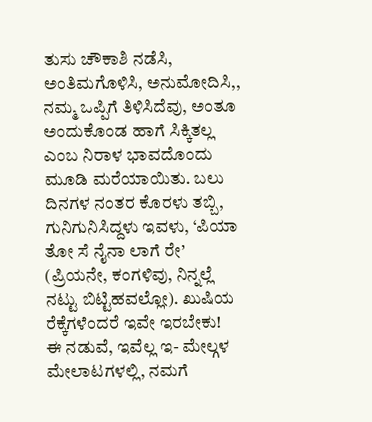ತುಸು ಚೌಕಾಶಿ ನಡೆಸಿ, ಅಂತಿಮಗೊಳಿಸಿ, ಅನುಮೋದಿಸಿ,, ನಮ್ಮ ಒಪ್ಪಿಗೆ ತಿಳಿಸಿದೆವು, ಅಂತೂ ಅಂದುಕೊಂಡ ಹಾಗೆ ಸಿಕ್ಕಿತಲ್ಲ ಎಂಬ ನಿರಾಳ ಭಾವದೊಂದು ಮೂಡಿ ಮರೆಯಾಯಿತು. ಬಲು ದಿನಗಳ ನಂತರ ಕೊರಳು ತಬ್ಬಿ, ಗುನಿಗುನಿಸಿದ್ದಳು ಇವಳು, ‘ಪಿಯಾ ತೋ ಸೆ ನೈನಾ ಲಾಗೆ ರೇ’ (ಪ್ರಿಯನೇ, ಕಂಗಳಿವು, ನಿನ್ನಲ್ಲೆ ನಟ್ಟು ಬಿಟ್ಟಿಹವಲ್ಲೋ). ಖುಷಿಯ ರೆಕ್ಕೆಗಳೆಂದರೆ ಇವೇ ಇರಬೇಕು!
ಈ ನಡುವೆ, ಇವೆಲ್ಲ ಇ- ಮೇಲ್ಗಳ ಮೇಲಾಟಗಳಲ್ಲಿ, ನಮಗೆ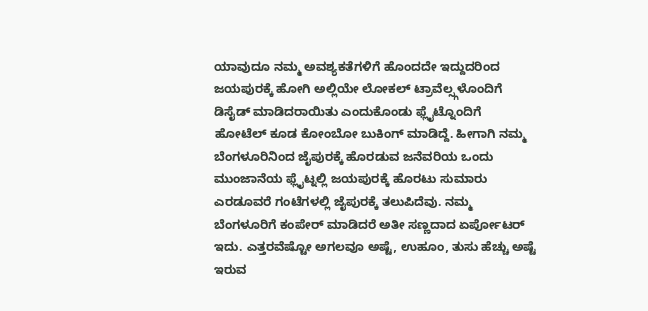ಯಾವುದೂ ನಮ್ಮ ಅವಶ್ಯಕತೆಗಳಿಗೆ ಹೊಂದದೇ ಇದ್ದುದರಿಂದ ಜಯಪುರಕ್ಕೆ ಹೋಗಿ ಅಲ್ಲಿಯೇ ಲೋಕಲ್ ಟ್ರಾವೆಲ್ಸ್ಗಳೊಂದಿಗೆ ಡಿಸೈಡ್ ಮಾಡಿದರಾಯಿತು ಎಂದುಕೊಂಡು ಫ್ಲೈಟ್ನೊಂದಿಗೆ ಹೋಟೆಲ್ ಕೂಡ ಕೋಂಬೋ ಬುಕಿಂಗ್ ಮಾಡಿದ್ದೆ. ಹೀಗಾಗಿ ನಮ್ಮ ಬೆಂಗಳೂರಿನಿಂದ ಜೈಪುರಕ್ಕೆ ಹೊರಡುವ ಜನೆವರಿಯ ಒಂದು ಮುಂಜಾನೆಯ ಫ್ಲೈಟ್ನಲ್ಲಿ ಜಯಪುರಕ್ಕೆ ಹೊರಟು ಸುಮಾರು ಎರಡೂವರೆ ಗಂಟೆಗಳಲ್ಲಿ ಜೈಪುರಕ್ಕೆ ತಲುಪಿದೆವು. ನಮ್ಮ ಬೆಂಗಳೂರಿಗೆ ಕಂಪೇರ್ ಮಾಡಿದರೆ ಅತೀ ಸಣ್ಣದಾದ ಏರ್ಪೋಟರ್ ಇದು. ಎತ್ತರವೆಷ್ಟೋ ಅಗಲವೂ ಅಷ್ಟೆ, ಉಹೂಂ, ತುಸು ಹೆಚ್ಚು ಅಷ್ಟೆ ಇರುವ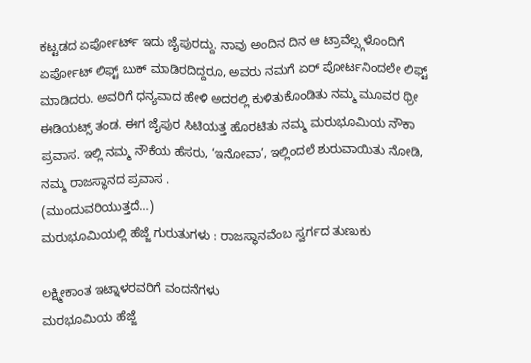ಕಟ್ಟಡದ ಏರ್ಪೋರ್ಟ್ ಇದು ಜೈಪುರದ್ದು. ನಾವು ಅಂದಿನ ದಿನ ಆ ಟ್ರಾವೆಲ್ಸ್ಗಳೊಂದಿಗೆ ಏರ್ಪೋಟ್ ಲಿಫ್ಟ್ ಬುಕ್ ಮಾಡಿರದಿದ್ದರೂ, ಅವರು ನಮಗೆ ಏರ್ ಪೋರ್ಟನಿಂದಲೇ ಲಿಫ್ಟ್ ಮಾಡಿದರು. ಅವರಿಗೆ ಧನ್ಯವಾದ ಹೇಳಿ ಅದರಲ್ಲಿ ಕುಳಿತುಕೊಂಡಿತು ನಮ್ಮ ಮೂವರ ಥ್ರೀ ಈಡಿಯಟ್ಸ್ ತಂಡ. ಈಗ ಜೈಪುರ ಸಿಟಿಯತ್ತ ಹೊರಟಿತು ನಮ್ಮ ಮರುಭೂಮಿಯ ನೌಕಾ ಪ್ರವಾಸ. ಇಲ್ಲಿ ನಮ್ಮ ನೌಕೆಯ ಹೆಸರು, ‘ಇನೋವಾ’, ಇಲ್ಲಿಂದಲೆ ಶುರುವಾಯಿತು ನೋಡಿ, ನಮ್ಮ ರಾಜಸ್ಥಾನದ ಪ್ರವಾಸ .
(ಮುಂದುವರಿಯುತ್ತದೆ…)
ಮರುಭೂಮಿಯಲ್ಲಿ ಹೆಜ್ಜೆ ಗುರುತುಗಳು : ರಾಜಸ್ಥಾನವೆಂಬ ಸ್ವರ್ಗದ ತುಣುಕು

ಲಕ್ಷ್ಮೀಕಾಂತ ಇಟ್ನಾಳರವರಿಗೆ ವಂದನೆಗಳು
ಮರಭೂಮಿಯ ಹೆಜ್ಜೆ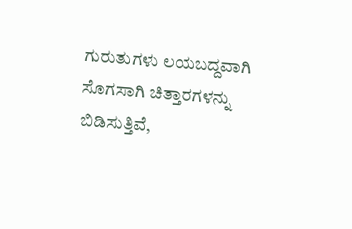ಗುರುತುಗಳು ಲಯಬದ್ದವಾಗಿ ಸೊಗಸಾಗಿ ಚಿತ್ತಾರಗಳನ್ನು ಬಿಡಿಸುತ್ತಿವೆ,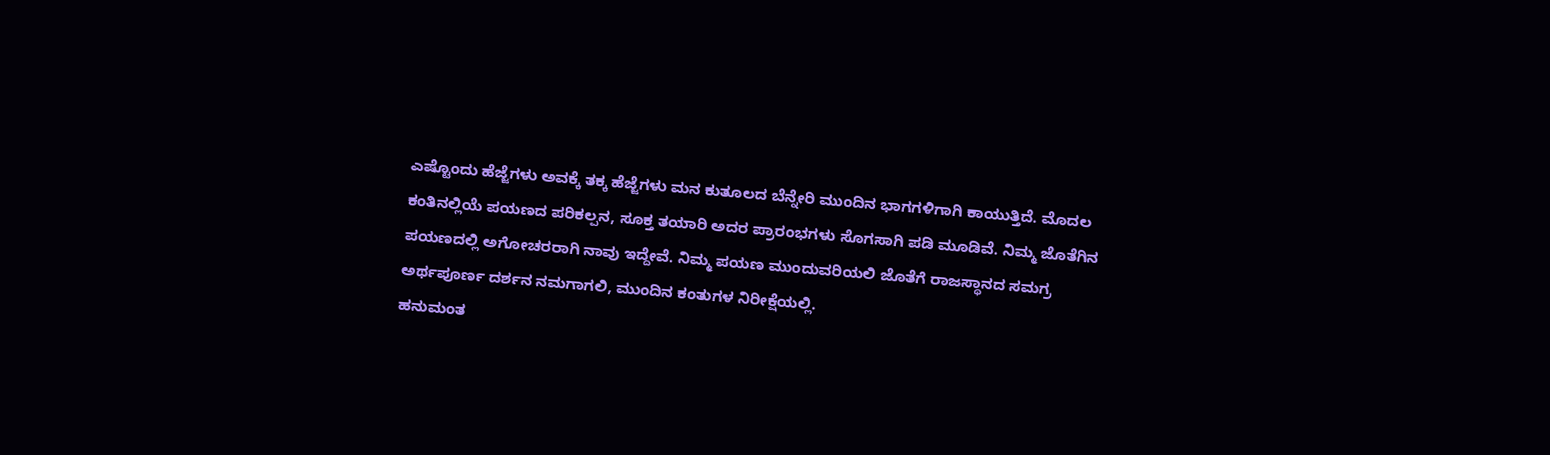ಎಷ್ಟೊಂದು ಹೆಜ್ಜೆಗಳು ಅವಕ್ಕೆ ತಕ್ಕ ಹೆಜ್ಜೆಗಳು ಮನ ಕುತೂಲದ ಬೆನ್ನೇರಿ ಮುಂದಿನ ಭಾಗಗಳಿಗಾಗಿ ಕಾಯುತ್ತಿದೆ. ಮೊದಲ ಕಂತಿನಲ್ಲಿಯೆ ಪಯಣದ ಪರಿಕಲ್ಪನ, ಸೂಕ್ತ ತಯಾರಿ ಅದರ ಪ್ರಾರಂಭಗಳು ಸೊಗಸಾಗಿ ಪಡಿ ಮೂಡಿವೆ. ನಿಮ್ಮ ಜೊತೆಗಿನ ಪಯಣದಲ್ಲಿ ಅಗೋಚರರಾಗಿ ನಾವು ಇದ್ದೇವೆ. ನಿಮ್ಮ ಪಯಣ ಮುಂದುವರಿಯಲಿ ಜೊತೆಗೆ ರಾಜಸ್ಥಾನದ ಸಮಗ್ರ ಅರ್ಥಪೂರ್ಣ ದರ್ಶನ ನಮಗಾಗಲಿ, ಮುಂದಿನ ಕಂತುಗಳ ನಿರೀಕ್ಷೆಯಲ್ಲಿ.
ಹನುಮಂತ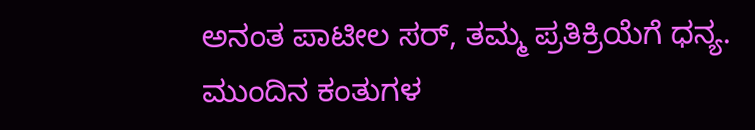ಅನಂತ ಪಾಟೀಲ ಸರ್, ತಮ್ಮ ಪ್ರತಿಕ್ರಿಯೆಗೆ ಧನ್ಯ. ಮುಂದಿನ ಕಂತುಗಳ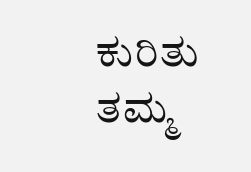ಕುರಿತು ತಮ್ಮ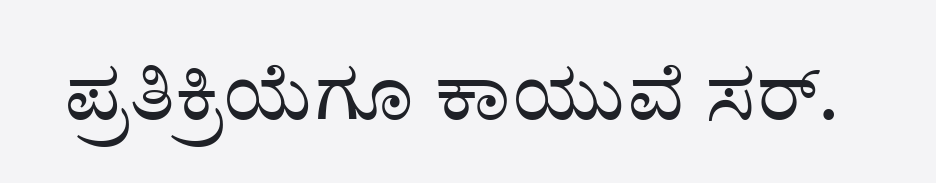ಪ್ರತಿಕ್ರಿಯೆಗೂ ಕಾಯುವೆ ಸರ್.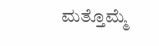ಮತ್ತೊಮ್ಮೆ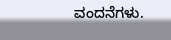ವಂದನೆಗಳು.